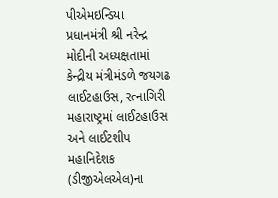પીએમઇન્ડિયા
પ્રધાનમંત્રી શ્રી નરેન્દ્ર મોદીની અધ્યક્ષતામાં કેન્દ્રીય મંત્રીમંડળે જયગઢ લાઈટહાઉસ, રત્નાગિરી મહારાષ્ટ્રમાં લાઈટહાઉસ અને લાઈટશીપ મહાનિદેશક (ડીજીએલએલ)ના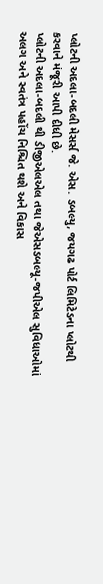પ્લોટની અદલા-બદલી મેસર્સ જે. એસ. ડબલ્યુ, જયગઢ પોર્ટ લિમિટેડના પ્લોટથી કરવાને મંજૂરી આપી દીધી છે.
પ્લોટની અદલા-બદલી થી ડીજીએલએલ તથા જેએસડબલ્યૂ-જપીએલ સુવિધાઓમાં અલગ અને સ્વતંત્ર પહોંચ નિશ્ચિત થશે અને વિકાસ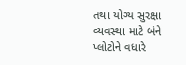તથા યોગ્ય સુરક્ષા વ્યવસ્થા માટે બંને પ્લોટોને વધારે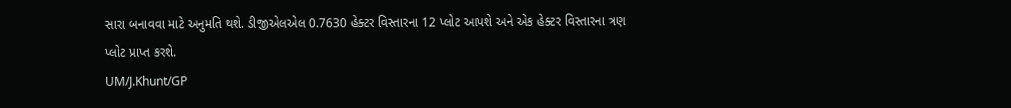સારા બનાવવા માટે અનુમતિ થશે. ડીજીએલએલ 0.7630 હેક્ટર વિસ્તારના 12 પ્લોટ આપશે અને એક હેક્ટર વિસ્તારના ત્રણ પ્લોટ પ્રાપ્ત કરશે.
UM/J.Khunt/GP